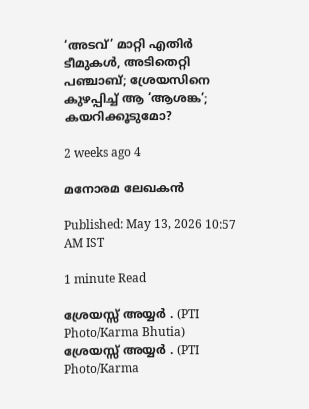‘അടവ്’ മാറ്റി എതിർ ടീമുകൾ, അടിതെറ്റി പഞ്ചാബ്; ശ്രേയസിനെ കുഴപ്പിച്ച് ആ ‘ആശങ്ക’; കയറിക്കൂടുമോ?

2 weeks ago 4

മനോരമ ലേഖകൻ

Published: May 13, 2026 10:57 AM IST

1 minute Read

ശ്രേയസ്സ് അയ്യർ . (PTI Photo/Karma Bhutia)
ശ്രേയസ്സ് അയ്യർ . (PTI Photo/Karma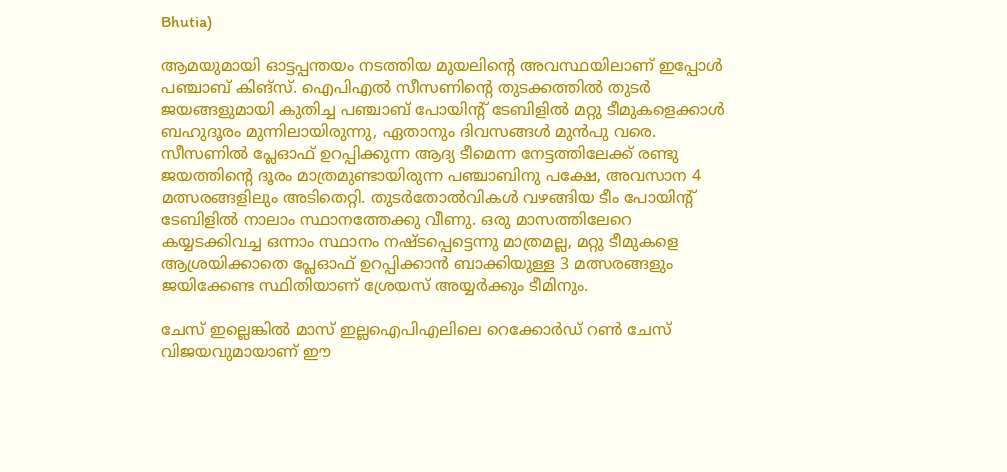Bhutia)

ആമയുമായി ഓട്ടപ്പന്തയം നടത്തിയ മുയലിന്റെ അവസ്ഥയിലാണ് ഇപ്പോൾ പഞ്ചാബ് കിങ്സ്. ഐപിഎൽ സീസണിന്റെ തുടക്കത്തിൽ തുടർ ജയങ്ങളുമായി കുതിച്ച പഞ്ചാബ് പോയിന്റ് ടേബിളിൽ മറ്റു ടീമുകളെക്കാൾ ബഹുദൂരം മുന്നിലായിരുന്നു, ഏതാനും ദിവസങ്ങൾ മുൻപു വരെ. സീസണിൽ പ്ലേഓഫ് ഉറപ്പിക്കുന്ന ആദ്യ ടീമെന്ന നേട്ടത്തിലേക്ക് രണ്ടു ജയത്തിന്റെ ദൂരം മാത്രമുണ്ടായിരുന്ന പഞ്ചാബിനു പക്ഷേ, അവസാന 4 മത്സരങ്ങളിലും അടിതെറ്റി. തുടർതോൽവികൾ വഴങ്ങിയ ടീം പോയിന്റ് ടേബിളിൽ നാലാം സ്ഥാനത്തേക്കു വീണു. ഒരു മാസത്തിലേറെ കയ്യടക്കിവച്ച ഒന്നാം സ്ഥാനം നഷ്ടപ്പെട്ടെന്നു മാത്രമല്ല, മറ്റു ടീമുകളെ ആശ്രയിക്കാതെ പ്ലേഓഫ് ഉറപ്പിക്കാൻ ബാക്കിയുള്ള 3 മത്സരങ്ങളും ജയിക്കേണ്ട സ്ഥിതിയാണ് ശ്രേയസ് അയ്യർക്കും ടീമിനും.

ചേസ് ഇല്ലെങ്കിൽ മാസ് ഇല്ലഐപിഎലിലെ റെക്കോർഡ് റൺ ചേസ് വിജയവുമായാണ് ഈ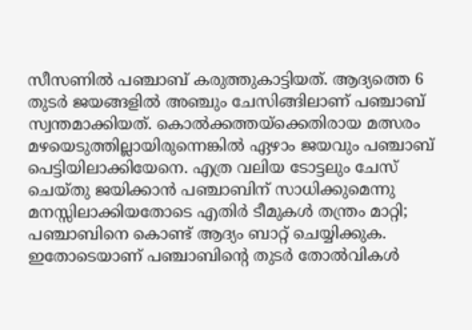സീസണിൽ പഞ്ചാബ് കരുത്തുകാട്ടിയത്. ആദ്യത്തെ 6 തുടർ ജയങ്ങളിൽ അഞ്ചും ചേസിങ്ങിലാണ് പഞ്ചാബ് സ്വന്തമാക്കിയത്. കൊ‍ൽക്കത്തയ്ക്കെതിരായ മത്സരം മഴയെടുത്തില്ലായിരുന്നെങ്കിൽ ഏഴാം ജയവും പഞ്ചാബ് പെട്ടിയിലാക്കിയേനെ. എത്ര വലിയ ടോട്ടലും ചേസ് ചെയ്തു ജയിക്കാൻ പഞ്ചാബിന് സാധിക്കുമെന്നു മനസ്സിലാക്കിയതോടെ എതിർ ടീമുകൾ തന്ത്രം മാറ്റി; പഞ്ചാബിനെ കൊണ്ട് ആദ്യം ബാറ്റ് ചെയ്യിക്കുക. ഇതോടെയാണ് പഞ്ചാബിന്റെ തുടർ തോൽവികൾ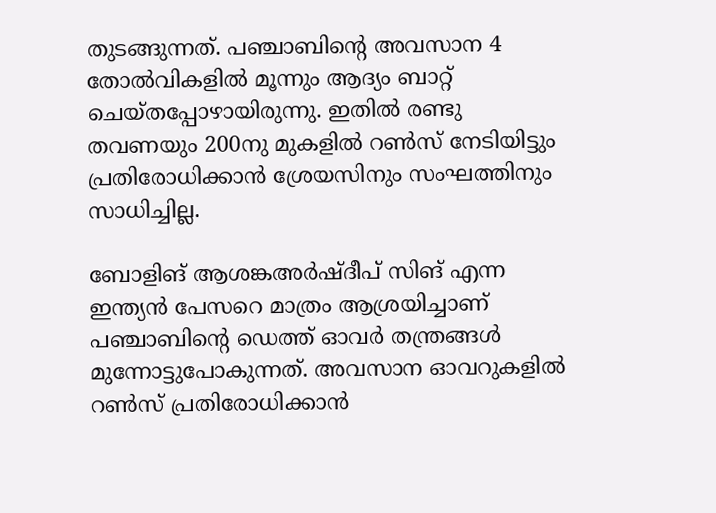തുടങ്ങുന്നത്. പഞ്ചാബിന്റെ അവസാന 4 തോൽവികളിൽ മൂന്നും ആദ്യം ബാറ്റ് ചെയ്തപ്പോഴായിരുന്നു. ഇതിൽ രണ്ടു തവണയും 200നു മുകളിൽ റൺസ് നേടിയിട്ടും പ്രതിരോധിക്കാൻ ശ്രേയസിനും സംഘത്തിനും സാധിച്ചില്ല.

ബോളിങ് ആശങ്കഅർഷ്ദീപ് സിങ് എന്ന ഇന്ത്യൻ പേസറെ മാത്രം ആശ്രയിച്ചാണ് പഞ്ചാബിന്റെ ഡെത്ത് ഓവർ തന്ത്രങ്ങൾ മുന്നോട്ടുപോകുന്നത്. അവസാന ഓവറുകളിൽ റൺസ് പ്രതിരോധിക്കാൻ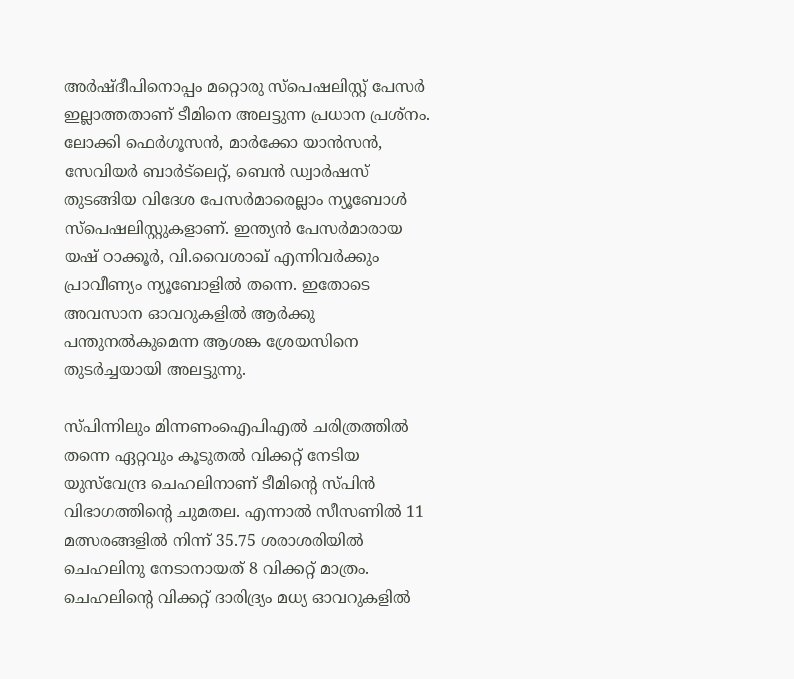അർഷ്ദീപിനൊപ്പം മറ്റൊരു സ്പെഷലിസ്റ്റ് പേസർ ഇല്ലാത്തതാണ് ടീമിനെ അലട്ടുന്ന പ്രധാന പ്രശ്നം. ലോക്കി ഫെർഗൂസൻ, മാർക്കോ യാൻസൻ, സേവിയർ ബാർട്‌ലെറ്റ്, ബെൻ ഡ്വാർഷസ് തുടങ്ങിയ വിദേശ പേസർമാരെല്ലാം ന്യൂബോൾ സ്പെഷലിസ്റ്റുകളാണ്. ഇന്ത്യൻ പേസർമാരായ യഷ് ഠാക്കൂർ, വി.വൈശാഖ് എന്നിവർക്കും പ്രാവീണ്യം ന്യൂബോളിൽ തന്നെ. ഇതോടെ അവസാന ഓവറുകളിൽ ആർക്കു പന്തുനൽകുമെന്ന ആശങ്ക ശ്രേയസിനെ തുടർച്ചയായി അലട്ടുന്നു.

സ്പിന്നിലും മിന്നണംഐപിഎൽ ചരിത്രത്തിൽ തന്നെ ഏറ്റവും കൂടുതൽ വിക്കറ്റ് നേടിയ യുസ്‌വേന്ദ്ര ചെഹലിനാണ് ടീമിന്റെ സ്പിൻ വിഭാഗത്തിന്റെ ചുമതല. എന്നാൽ സീസണിൽ 11 മത്സരങ്ങളിൽ നിന്ന് 35.75 ശരാശരിയിൽ ചെഹലിനു നേടാനായത് 8 വിക്കറ്റ് മാത്രം. ചെഹലിന്റെ വിക്കറ്റ് ദാരിദ്ര്യം മധ്യ ഓവറുകളിൽ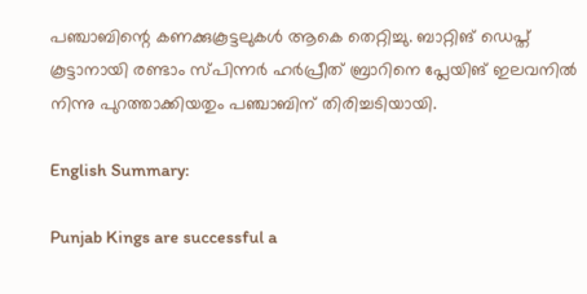പഞ്ചാബിന്റെ കണക്കുകൂട്ടലുകൾ ആകെ തെറ്റിച്ചു. ബാറ്റിങ് ഡെപ്ത് കൂട്ടാനായി രണ്ടാം സ്പിന്നർ ഹർപ്രീത് ബ്രാറിനെ പ്ലേയിങ് ഇലവനിൽ നിന്നു പുറത്താക്കിയതും പഞ്ചാബിന് തിരിച്ചടിയായി.

English Summary:

Punjab Kings are successful a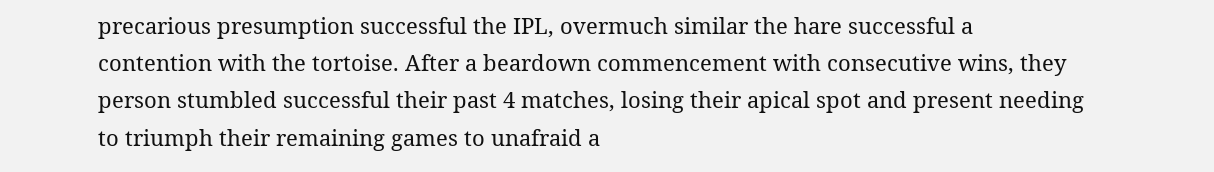precarious presumption successful the IPL, overmuch similar the hare successful a contention with the tortoise. After a beardown commencement with consecutive wins, they person stumbled successful their past 4 matches, losing their apical spot and present needing to triumph their remaining games to unafraid a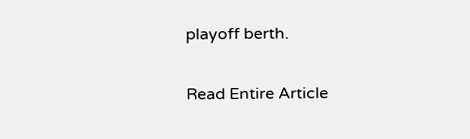playoff berth.

Read Entire Article